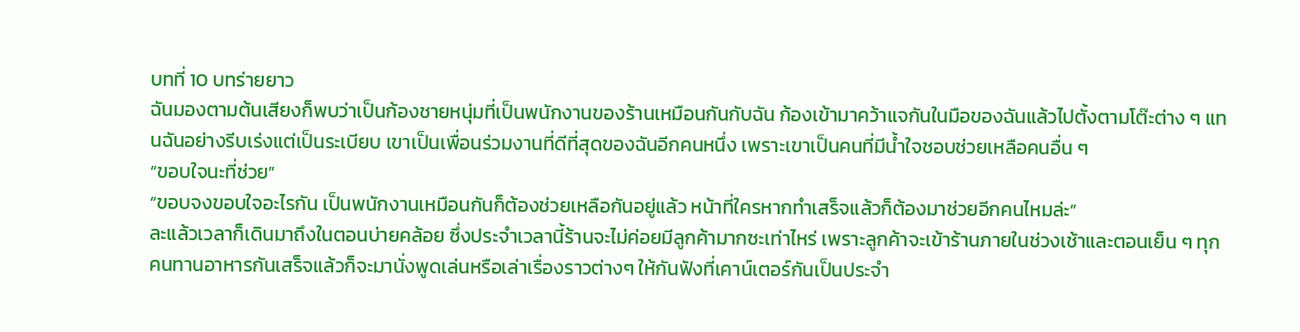บทที่ 10 บทร่ายยาว
ฉันมองตามต้นเสียงก็พบว่าเป็นก้องชายหนุ่มที่เป็นพนักงานของร้านเหมือนกันกับฉัน ก้องเข้ามาคว้าแจกันในมือของฉันแล้วไปตั้งตามโต๊ะต่าง ๆ แทนฉันอย่างรีบเร่งแต่เป็นระเบียบ เขาเป็นเพื่อนร่วมงานที่ดีที่สุดของฉันอีกคนหนึ่ง เพราะเขาเป็นคนที่มีน้ำใจชอบช่วยเหลือคนอื่น ๆ
“ขอบใจนะที่ช่วย”
“ขอบจงขอบใจอะไรกัน เป็นพนักงานเหมือนกันก็ต้องช่วยเหลือกันอยู่แล้ว หน้าที่ใครหากทำเสร็จแล้วก็ต้องมาช่วยอีกคนไหมล่ะ”
ละแล้วเวลาก็เดินมาถึงในตอนบ่ายคล้อย ซึ่งประจำเวลานี้ร้านจะไม่ค่อยมีลูกค้ามากซะเท่าไหร่ เพราะลูกค้าจะเข้าร้านภายในช่วงเช้าและตอนเย็น ๆ ทุกคนทานอาหารกันเสร็จแล้วก็จะมานั่งพูดเล่นหรือเล่าเรื่องราวต่างๆ ให้กันฟังที่เคาน์เตอร์กันเป็นประจำ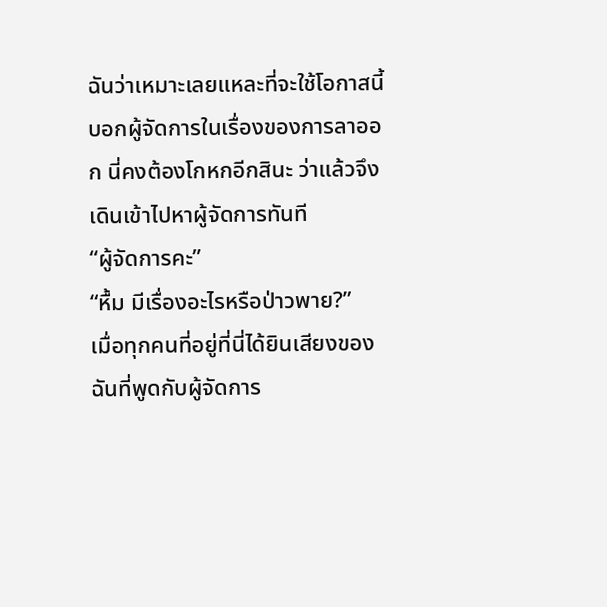ฉันว่าเหมาะเลยแหละที่จะใช้โอกาสนี้บอกผู้จัดการในเรื่องของการลาออก นี่คงต้องโกหกอีกสินะ ว่าแล้วจึงเดินเข้าไปหาผู้จัดการทันที
“ผู้จัดการคะ”
“หื้ม มีเรื่องอะไรหรือป่าวพาย?”
เมื่อทุกคนที่อยู่ที่นี่ได้ยินเสียงของฉันที่พูดกับผู้จัดการ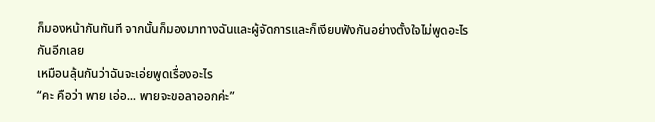ก็มองหน้ากันทันที จากนั้นก็มองมาทางฉันและผู้จัดการและก็เงียบฟังกันอย่างตั้งใจไม่พูดอะไรกันอีกเลย
เหมือนลุ้นกันว่าฉันจะเอ่ยพูดเรื่องอะไร
“คะ คือว่า พาย เอ่อ... พายจะขอลาออกค่ะ”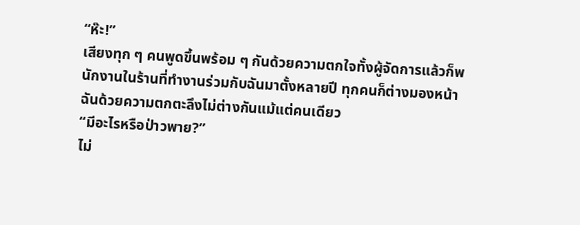“ห๊ะ!”
เสียงทุก ๆ คนพูดขึ้นพร้อม ๆ กันด้วยความตกใจทั้งผู้จัดการแล้วก็พนักงานในร้านที่ทำงานร่วมกับฉันมาตั้งหลายปี ทุกคนก็ต่างมองหน้าฉันด้วยความตกตะลึงไม่ต่างกันแม้แต่คนเดียว
“มีอะไรหรือป่าวพาย?”
ไม่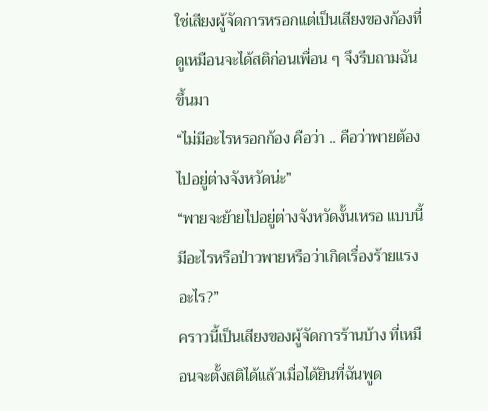ใช่เสียงผู้จัดการหรอกแต่เป็นเสียงของก้องที่ดูเหมือนจะได้สติก่อนเพื่อน ๆ จึงรีบถามฉันขึ้นมา
“ไม่มีอะไรหรอกก้อง คือว่า .. คือว่าพายต้องไปอยู่ต่างจังหวัดน่ะ”
“พายจะย้ายไปอยู่ต่างจังหวัดงั้นเหรอ แบบนี้มีอะไรหรือป่าวพายหรือว่าเกิดเรื่องร้ายแรงอะไร?”
คราวนี้เป็นเสียงของผู้จัดการร้านบ้าง ที่เหมือนจะตั้งสติได้แล้วเมื่อได้ยินที่ฉันพูด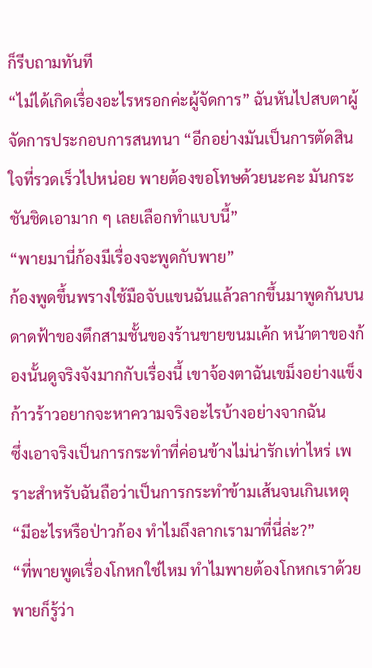ก็รีบถามทันที
“ไม่ได้เกิดเรื่องอะไรหรอกค่ะผู้จัดการ” ฉันหันไปสบตาผู้จัดการประกอบการสนทนา “อีกอย่างมันเป็นการตัดสินใจที่รวดเร็วไปหน่อย พายต้องขอโทษด้วยนะคะ มันกระชันชิดเอามาก ๆ เลยเลือกทำแบบนี้”
“พายมานี่ก้องมีเรื่องจะพูดกับพาย”
ก้องพูดขึ้นพรางใช้มือจับแขนฉันแล้วลากขึ้นมาพูดกันบนดาดฟ้าของตึกสามชั้นของร้านขายขนมเค้ก หน้าตาของก้องนั้นดูจริงจังมากกับเรื่องนี้ เขาจ้องตาฉันเขม็งอย่างแข็งก้าวร้าวอยากจะหาความจริงอะไรบ้างอย่างจากฉัน
ซึ่งเอาจริงเป็นการกระทำที่ค่อนข้างไม่น่ารักเท่าไหร่ เพราะสำหรับฉันถือว่าเป็นการกระทำข้ามเส้นจนเกินเหตุ
“มีอะไรหรือป่าวก้อง ทำไมถึงลากเรามาที่นี่ล่ะ?”
“ที่พายพูดเรื่องโกหกใช่ไหม ทำไมพายต้องโกหกเราด้วย พายก็รู้ว่า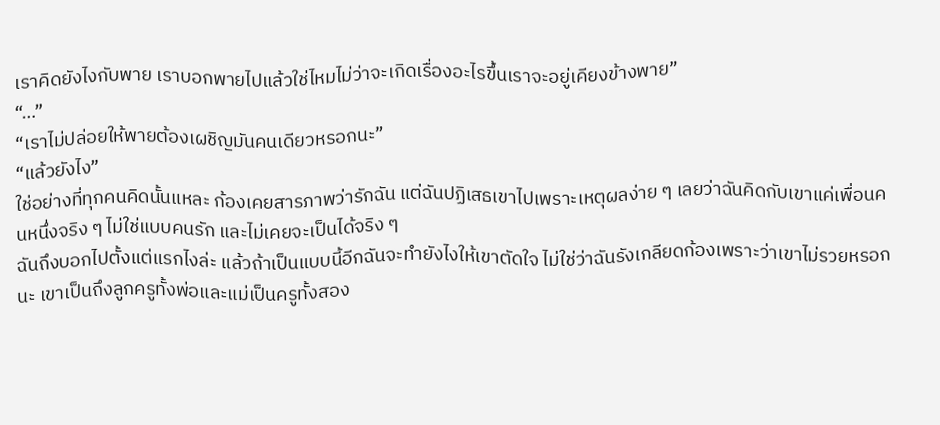เราคิดยังไงกับพาย เราบอกพายไปแล้วใช่ไหมไม่ว่าจะเกิดเรื่องอะไรขึ้นเราจะอยู่เคียงข้างพาย”
“…”
“เราไม่ปล่อยให้พายต้องเผชิญมันคนเดียวหรอกนะ”
“แล้วยังไง”
ใช่อย่างที่ทุกคนคิดนั้นแหละ ก้องเคยสารภาพว่ารักฉัน แต่ฉันปฏิเสธเขาไปเพราะเหตุผลง่าย ๆ เลยว่าฉันคิดกับเขาแค่เพื่อนคนหนึ่งจริง ๆ ไม่ใช่แบบคนรัก และไม่เคยจะเป็นได้จริง ๆ
ฉันถึงบอกไปตั้งแต่แรกไงล่ะ แล้วถ้าเป็นแบบนี้อีกฉันจะทำยังไงให้เขาตัดใจ ไม่ใช่ว่าฉันรังเกลียดก้องเพราะว่าเขาไม่รวยหรอกนะ เขาเป็นถึงลูกครูทั้งพ่อและแม่เป็นครูทั้งสอง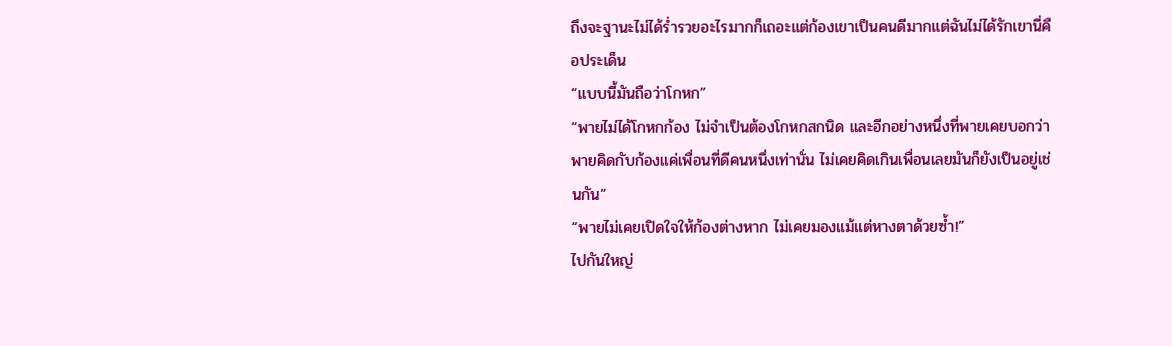ถึงจะฐานะไม่ได้ร่ำรวยอะไรมากก็เถอะแต่ก้องเขาเป็นคนดีมากแต่ฉันไม่ได้รักเขานี่คือประเด็น
“แบบนี้มันถือว่าโกหก”
“พายไม่ได้โกหกก้อง ไม่จำเป็นต้องโกหกสกนิด และอีกอย่างหนึ่งที่พายเคยบอกว่าพายคิดกับก้องแค่เพื่อนที่ดีคนหนึ่งเท่านั่น ไม่เคยคิดเกินเพื่อนเลยมันก็ยังเป็นอยู่เช่นกัน”
“พายไม่เคยเปิดใจให้ก้องต่างหาก ไม่เคยมองแม้แต่หางตาด้วยซ้ำ!”
ไปกันใหญ่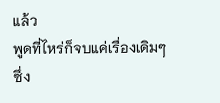แล้ว
พูดที่ไหร่ก็จบแค่เรื่องเดิมๆ
ซึ่ง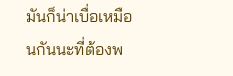มันก็น่าเบื่อเหมือนกันนะที่ต้องพ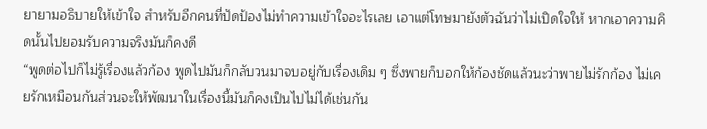ยายามอธิบายให้เข้าใจ สำหรับอีกคนที่ปัดป้องไม่ทำความเข้าใจอะไรเลย เอาแต่โทษมายังตัวฉันว่าไม่เปิดใจให้ หากเอาความคิดนั้นไปยอมรับความจริงมันก็คงดี
“พูดต่อไปก็ไม่รู้เรื่องแล้วก้อง พูดไปมันก็กลับวนมาจบอยู่กับเรื่องเดิม ๆ ซึ่งพายก็บอกให้ก้องชัดแล้วนะว่าพายไม่รักก้อง ไม่เคยรักเหมือนกันส่วนจะให้พัฒนาในเรื่องนี้มันก็คงเป็นไปไม่ได้เช่นกัน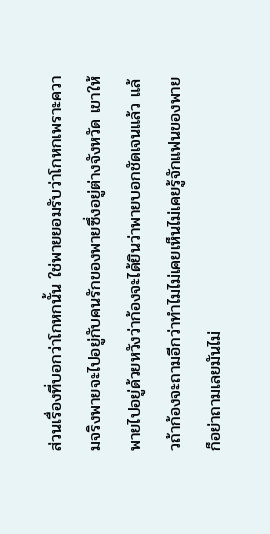ส่วนเรื่องที่บอกว่าโกหกนั้น ใช่พายยอมรับว่าโกหกเพราะความจริงพายจะไปอยู่กับคนรักของพายซึ่งอยู่ต่างจังหวัด เขาให้พายไปอยู่ด้วยหวังว่าก้องจะได้ยินว่าพายบอกชัดเจนแล้ว แล้วถ้าก้องจะถามอีกว่าทำไมไม่เคยเห็นไม่เคยรู้จักแฟนของพายก็อย่าถามเลยมันไม่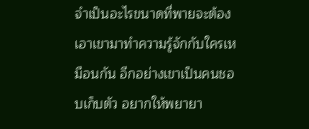จำเป็นอะไรขนาดที่พายจะต้องเอาเขามาทำความรู้จักกับใครเหมือนกัน อีกอย่างเขาเป็นคนชอบเก็บตัว อยากให้พยายา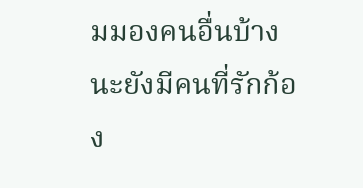มมองคนอื่นบ้างนะยังมีคนที่รักก้อง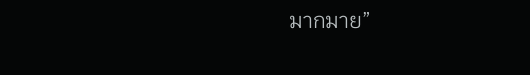มากมาย”